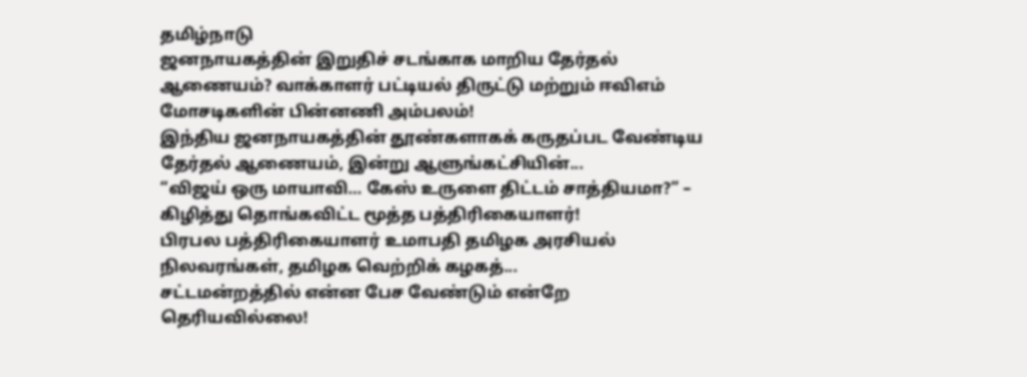தமிழ்நாடு
ஜனநாயகத்தின் இறுதிச் சடங்காக மாறிய தேர்தல் ஆணையம்? வாக்காளர் பட்டியல் திருட்டு மற்றும் ஈவிஎம் மோசடிகளின் பின்னணி அம்பலம்!
இந்திய ஜனநாயகத்தின் தூண்களாகக் கருதப்பட வேண்டிய தேர்தல் ஆணையம், இன்று ஆளுங்கட்சியின்...
“விஜய் ஒரு மாயாவி… கேஸ் உருளை திட்டம் சாத்தியமா?” – கிழித்து தொங்கவிட்ட மூத்த பத்திரிகையாளர்!
பிரபல பத்திரிகையாளர் உமாபதி தமிழக அரசியல் நிலவரங்கள், தமிழக வெற்றிக் கழகத்...
சட்டமன்றத்தில் என்ன பேச வேண்டும் என்றே தெரியவில்லை!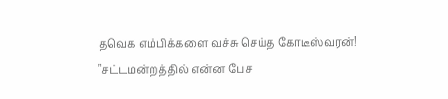தவெக எம்பிக்களை வச்சு செய்த கோடீஸ்வரன்!
"சட்டமன்றத்தில் என்ன பேச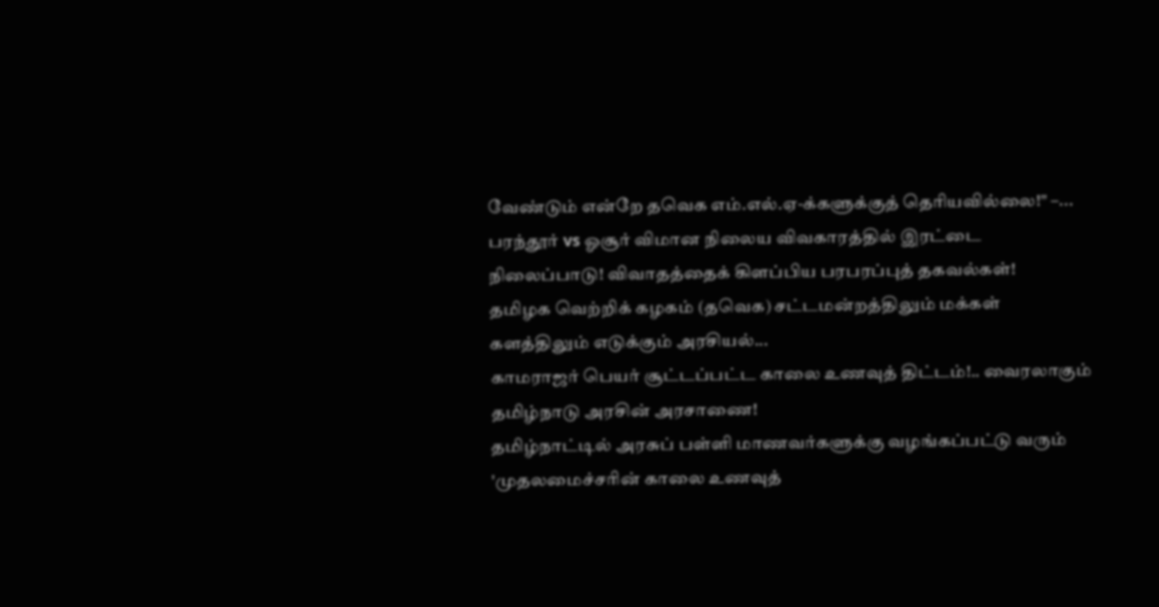வேண்டும் என்றே தவெக எம்.எல்.ஏ-க்களுக்குத் தெரியவில்லை!" –...
பரந்தூர் vs ஓசூர் விமான நிலைய விவகாரத்தில் இரட்டை நிலைப்பாடு! விவாதத்தைக் கிளப்பிய பரபரப்புத் தகவல்கள்!
தமிழக வெற்றிக் கழகம் (தவெக) சட்டமன்றத்திலும் மக்கள் களத்திலும் எடுக்கும் அரசியல்...
காமராஜர் பெயர் சூட்டப்பட்ட காலை உணவுத் திட்டம்!.. வைரலாகும் தமிழ்நாடு அரசின் அரசாணை!
தமிழ்நாட்டில் அரசுப் பள்ளி மாணவர்களுக்கு வழங்கப்பட்டு வரும் 'முதலமைச்சரின் காலை உணவுத்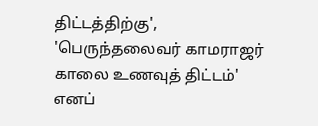திட்டத்திற்கு', 'பெருந்தலைவர் காமராஜர் காலை உணவுத் திட்டம்' எனப்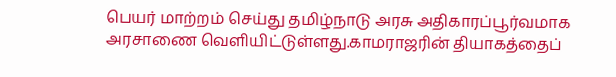பெயர் மாற்றம் செய்து தமிழ்நாடு அரசு அதிகாரப்பூர்வமாக அரசாணை வெளியிட்டுள்ளது.காமராஜரின் தியாகத்தைப்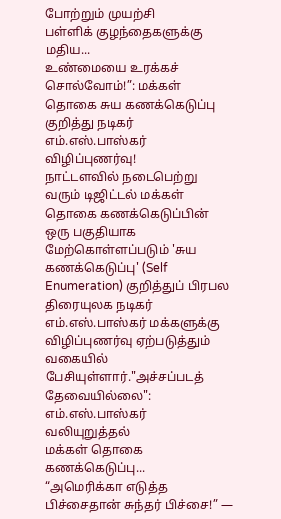போற்றும் முயற்சி
பள்ளிக் குழந்தைகளுக்கு மதிய...
உண்மையை உரக்கச் சொல்வோம்!”: மக்கள் தொகை சுய கணக்கெடுப்பு குறித்து நடிகர் எம்.எஸ்.பாஸ்கர் விழிப்புணர்வு!
நாட்டளவில் நடைபெற்று வரும் டிஜிட்டல் மக்கள் தொகை கணக்கெடுப்பின் ஒரு பகுதியாக மேற்கொள்ளப்படும் 'சுய கணக்கெடுப்பு' (Self Enumeration) குறித்துப் பிரபல திரையுலக நடிகர் எம்.எஸ்.பாஸ்கர் மக்களுக்கு விழிப்புணர்வு ஏற்படுத்தும் வகையில் பேசியுள்ளார்."அச்சப்படத் தேவையில்லை": எம்.எஸ்.பாஸ்கர் வலியுறுத்தல்
மக்கள் தொகை கணக்கெடுப்பு...
“அமெரிக்கா எடுத்த பிச்சைதான் சுந்தர் பிச்சை!” —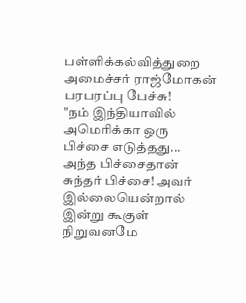பள்ளிக்கல்வித்துறை அமைச்சர் ராஜ்மோகன் பரபரப்பு பேச்சு!
"நம் இந்தியாவில் அமெரிக்கா ஒரு பிச்சை எடுத்தது... அந்த பிச்சைதான் சுந்தர் பிச்சை! அவர் இல்லையென்றால் இன்று கூகுள் நிறுவனமே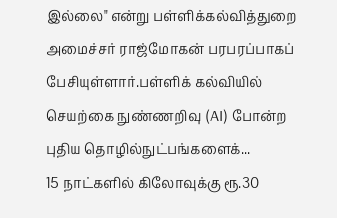இல்லை" என்று பள்ளிக்கல்வித்துறை அமைச்சர் ராஜ்மோகன் பரபரப்பாகப் பேசியுள்ளார்.பள்ளிக் கல்வியில் செயற்கை நுண்ணறிவு (AI) போன்ற புதிய தொழில்நுட்பங்களைக்...
15 நாட்களில் கிலோவுக்கு ரூ.30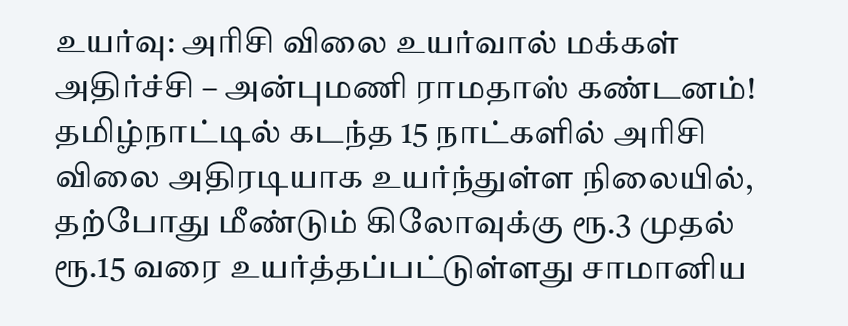உயர்வு: அரிசி விலை உயர்வால் மக்கள் அதிர்ச்சி – அன்புமணி ராமதாஸ் கண்டனம்!
தமிழ்நாட்டில் கடந்த 15 நாட்களில் அரிசி விலை அதிரடியாக உயர்ந்துள்ள நிலையில், தற்போது மீண்டும் கிலோவுக்கு ரூ.3 முதல் ரூ.15 வரை உயர்த்தப்பட்டுள்ளது சாமானிய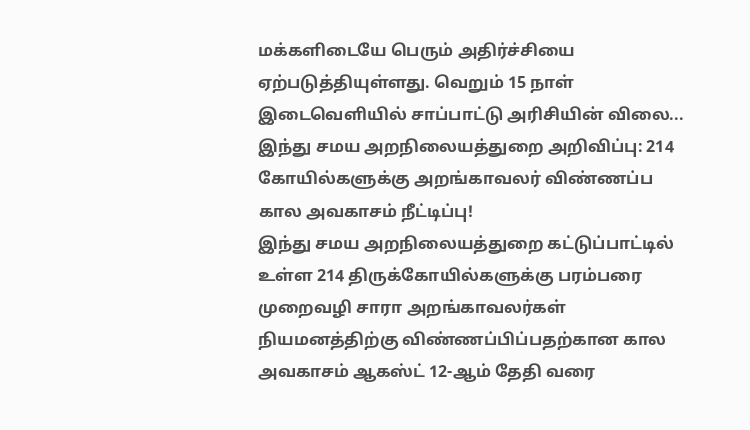மக்களிடையே பெரும் அதிர்ச்சியை ஏற்படுத்தியுள்ளது. வெறும் 15 நாள் இடைவெளியில் சாப்பாட்டு அரிசியின் விலை...
இந்து சமய அறநிலையத்துறை அறிவிப்பு: 214 கோயில்களுக்கு அறங்காவலர் விண்ணப்ப கால அவகாசம் நீட்டிப்பு!
இந்து சமய அறநிலையத்துறை கட்டுப்பாட்டில் உள்ள 214 திருக்கோயில்களுக்கு பரம்பரை முறைவழி சாரா அறங்காவலர்கள் நியமனத்திற்கு விண்ணப்பிப்பதற்கான கால அவகாசம் ஆகஸ்ட் 12-ஆம் தேதி வரை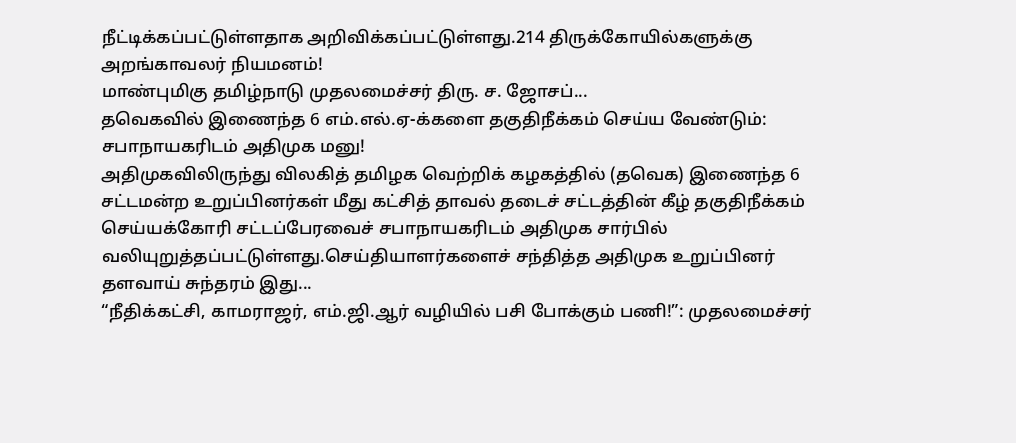நீட்டிக்கப்பட்டுள்ளதாக அறிவிக்கப்பட்டுள்ளது.214 திருக்கோயில்களுக்கு அறங்காவலர் நியமனம்!
மாண்புமிகு தமிழ்நாடு முதலமைச்சர் திரு. ச. ஜோசப்...
தவெகவில் இணைந்த 6 எம்.எல்.ஏ-க்களை தகுதிநீக்கம் செய்ய வேண்டும்: சபாநாயகரிடம் அதிமுக மனு!
அதிமுகவிலிருந்து விலகித் தமிழக வெற்றிக் கழகத்தில் (தவெக) இணைந்த 6 சட்டமன்ற உறுப்பினர்கள் மீது கட்சித் தாவல் தடைச் சட்டத்தின் கீழ் தகுதிநீக்கம் செய்யக்கோரி சட்டப்பேரவைச் சபாநாயகரிடம் அதிமுக சார்பில் வலியுறுத்தப்பட்டுள்ளது.செய்தியாளர்களைச் சந்தித்த அதிமுக உறுப்பினர் தளவாய் சுந்தரம் இது...
“நீதிக்கட்சி, காமராஜர், எம்.ஜி.ஆர் வழியில் பசி போக்கும் பணி!”: முதலமைச்சர்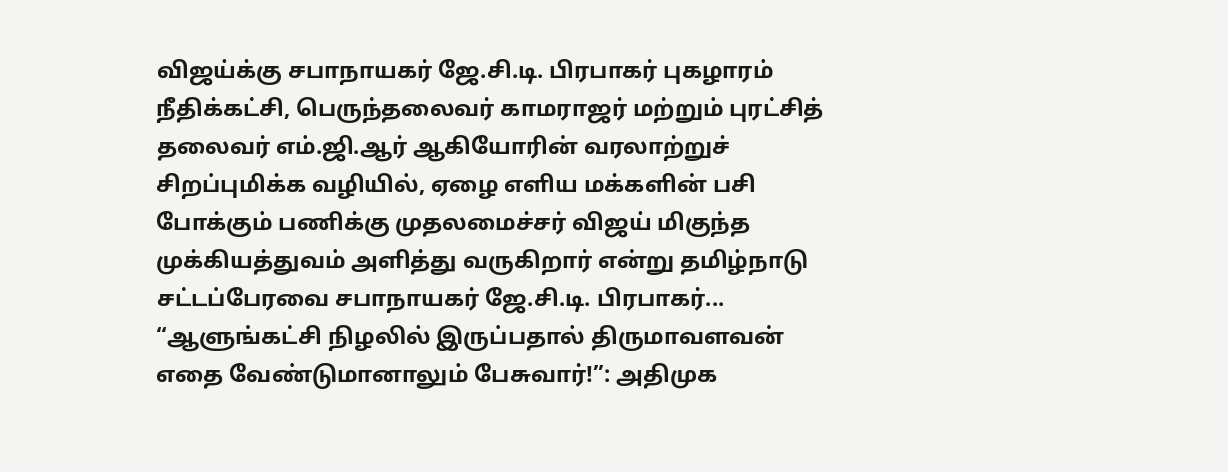விஜய்க்கு சபாநாயகர் ஜே.சி.டி. பிரபாகர் புகழாரம்
நீதிக்கட்சி, பெருந்தலைவர் காமராஜர் மற்றும் புரட்சித் தலைவர் எம்.ஜி.ஆர் ஆகியோரின் வரலாற்றுச் சிறப்புமிக்க வழியில், ஏழை எளிய மக்களின் பசி போக்கும் பணிக்கு முதலமைச்சர் விஜய் மிகுந்த முக்கியத்துவம் அளித்து வருகிறார் என்று தமிழ்நாடு சட்டப்பேரவை சபாநாயகர் ஜே.சி.டி. பிரபாகர்...
“ஆளுங்கட்சி நிழலில் இருப்பதால் திருமாவளவன் எதை வேண்டுமானாலும் பேசுவார்!”: அதிமுக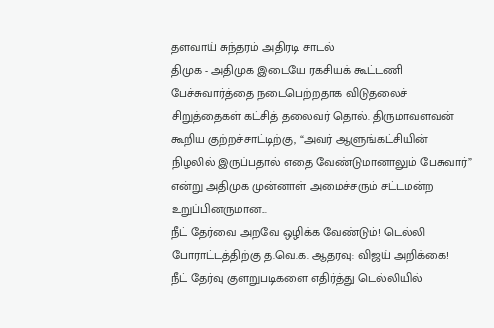தளவாய் சுந்தரம் அதிரடி சாடல்
திமுக - அதிமுக இடையே ரகசியக் கூட்டணி பேச்சுவார்த்தை நடைபெற்றதாக விடுதலைச் சிறுத்தைகள் கட்சித் தலைவர் தொல். திருமாவளவன் கூறிய குற்றச்சாட்டிற்கு, “அவர் ஆளுங்கட்சியின் நிழலில் இருப்பதால் எதை வேண்டுமானாலும் பேசுவார்” என்று அதிமுக முன்னாள் அமைச்சரும் சட்டமன்ற உறுப்பினருமான...
நீட் தேர்வை அறவே ஒழிக்க வேண்டும்! டெல்லி போராட்டத்திற்கு த.வெ.க. ஆதரவு: விஜய் அறிக்கை!
நீட் தேர்வு குளறுபடிகளை எதிர்த்து டெல்லியில்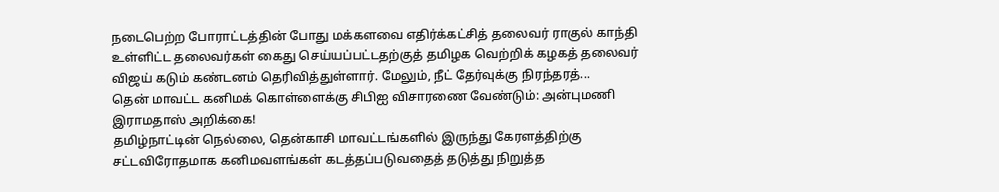நடைபெற்ற போராட்டத்தின் போது மக்களவை எதிர்க்கட்சித் தலைவர் ராகுல் காந்தி உள்ளிட்ட தலைவர்கள் கைது செய்யப்பட்டதற்குத் தமிழக வெற்றிக் கழகத் தலைவர் விஜய் கடும் கண்டனம் தெரிவித்துள்ளார். மேலும், நீட் தேர்வுக்கு நிரந்தரத்...
தென் மாவட்ட கனிமக் கொள்ளைக்கு சிபிஐ விசாரணை வேண்டும்: அன்புமணி இராமதாஸ் அறிக்கை!
தமிழ்நாட்டின் நெல்லை, தென்காசி மாவட்டங்களில் இருந்து கேரளத்திற்கு சட்டவிரோதமாக கனிமவளங்கள் கடத்தப்படுவதைத் தடுத்து நிறுத்த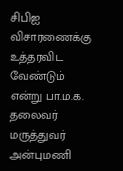சிபிஐ விசாரணைக்கு உத்தரவிட வேண்டும் என்று பா.ம.க. தலைவர் மருத்துவர் அன்புமணி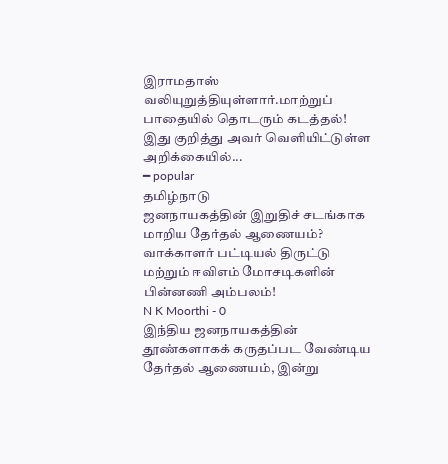இராமதாஸ் வலியுறுத்தியுள்ளார்.மாற்றுப் பாதையில் தொடரும் கடத்தல்!
இது குறித்து அவர் வெளியிட்டுள்ள அறிக்கையில்...
━ popular
தமிழ்நாடு
ஜனநாயகத்தின் இறுதிச் சடங்காக மாறிய தேர்தல் ஆணையம்? வாக்காளர் பட்டியல் திருட்டு மற்றும் ஈவிஎம் மோசடிகளின் பின்னணி அம்பலம்!
N K Moorthi - 0
இந்திய ஜனநாயகத்தின் தூண்களாகக் கருதப்பட வேண்டிய தேர்தல் ஆணையம், இன்று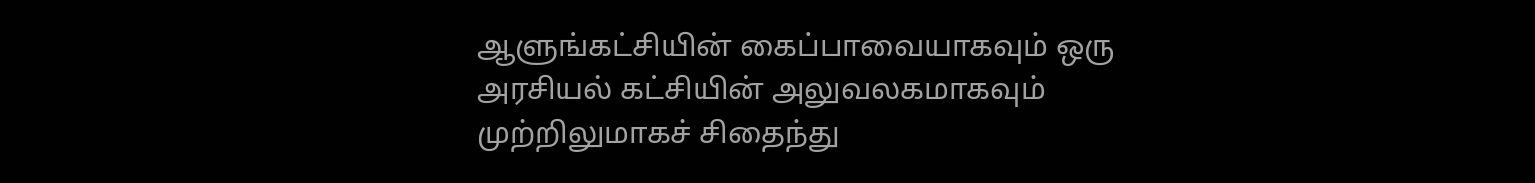ஆளுங்கட்சியின் கைப்பாவையாகவும் ஒரு அரசியல் கட்சியின் அலுவலகமாகவும் முற்றிலுமாகச் சிதைந்து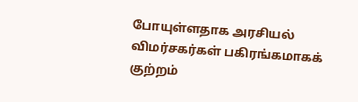போயுள்ளதாக அரசியல் விமர்சகர்கள் பகிரங்கமாகக் குற்றம்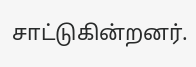சாட்டுகின்றனர்.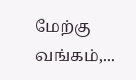மேற்கு வங்கம்,...